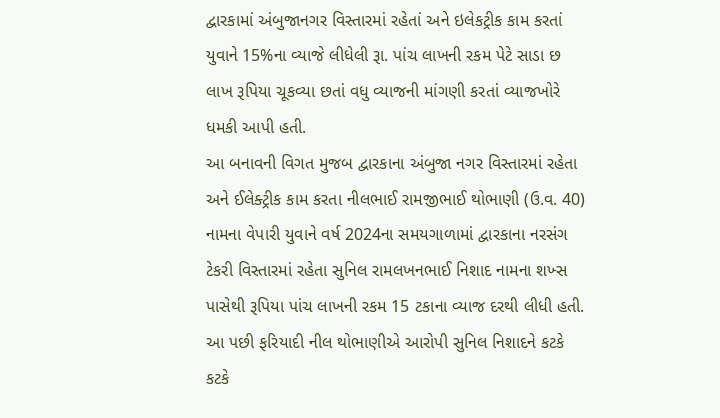દ્વારકામાં અંબુજાનગર વિસ્તારમાં રહેતાં અને ઇલેકટ્રીક કામ કરતાં યુવાને 15%ના વ્યાજે લીધેલી રૂા. પાંચ લાખની રકમ પેટે સાડા છ લાખ રૂપિયા ચૂકવ્યા છતાં વધુ વ્યાજની માંગણી કરતાં વ્યાજખોરે ધમકી આપી હતી.
આ બનાવની વિગત મુજબ દ્વારકાના અંબુજા નગર વિસ્તારમાં રહેતા અને ઈલેક્ટ્રીક કામ કરતા નીલભાઈ રામજીભાઈ થોભાણી (ઉ.વ. 40) નામના વેપારી યુવાને વર્ષ 2024ના સમયગાળામાં દ્વારકાના નરસંગ ટેકરી વિસ્તારમાં રહેતા સુનિલ રામલખનભાઈ નિશાદ નામના શખ્સ પાસેથી રૂપિયા પાંચ લાખની રકમ 15 ટકાના વ્યાજ દરથી લીધી હતી. આ પછી ફરિયાદી નીલ થોભાણીએ આરોપી સુનિલ નિશાદને કટકે કટકે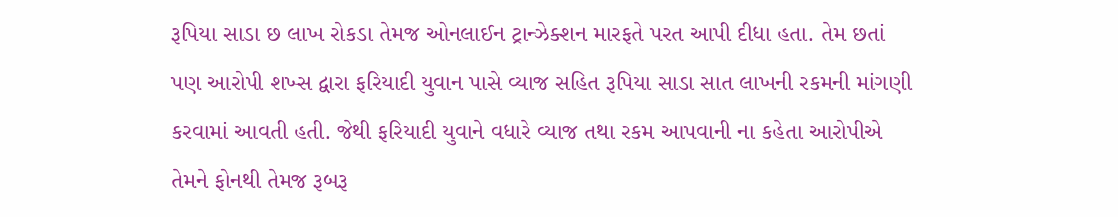રૂપિયા સાડા છ લાખ રોકડા તેમજ ઓનલાઈન ટ્રાન્ઝેક્શન મારફતે પરત આપી દીધા હતા. તેમ છતાં પણ આરોપી શખ્સ દ્વારા ફરિયાદી યુવાન પાસે વ્યાજ સહિત રૂપિયા સાડા સાત લાખની રકમની માંગણી કરવામાં આવતી હતી. જેથી ફરિયાદી યુવાને વધારે વ્યાજ તથા રકમ આપવાની ના કહેતા આરોપીએ તેમને ફોનથી તેમજ રૂબરૂ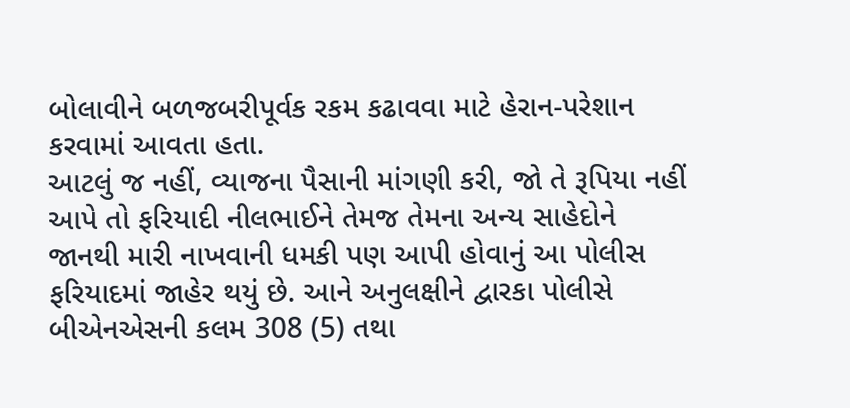બોલાવીને બળજબરીપૂર્વક રકમ કઢાવવા માટે હેરાન-પરેશાન કરવામાં આવતા હતા.
આટલું જ નહીં, વ્યાજના પૈસાની માંગણી કરી, જો તે રૂપિયા નહીં આપે તો ફરિયાદી નીલભાઈને તેમજ તેમના અન્ય સાહેદોને જાનથી મારી નાખવાની ધમકી પણ આપી હોવાનું આ પોલીસ ફરિયાદમાં જાહેર થયું છે. આને અનુલક્ષીને દ્વારકા પોલીસે બીએનએસની કલમ 308 (5) તથા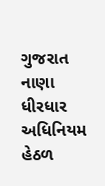ગુજરાત નાણા ધીરધાર અધિનિયમ હેઠળ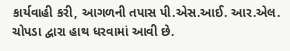કાર્યવાહી કરી, આગળની તપાસ પી.એસ.આઈ. આર.એલ. ચોપડા દ્વારા હાથ ધરવામાં આવી છે.